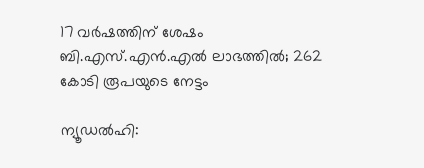17 വര്‍ഷത്തിന് ശേഷം ബി.എസ്.എന്‍.എല്‍ ലാഭത്തില്‍; 262 കോടി രൂപയുടെ നേട്ടം

ന്യൂഡല്‍ഹി: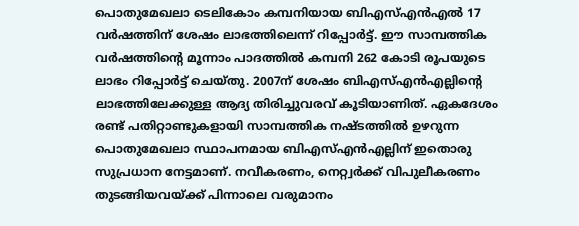പൊതുമേഖലാ ടെലികോം കമ്പനിയായ ബിഎസ്എന്‍എല്‍ 17 വര്‍ഷത്തിന് ശേഷം ലാഭത്തിലെന്ന് റിപ്പോര്‍ട്ട്. ഈ സാമ്പത്തിക വര്‍ഷത്തിന്റെ മൂന്നാം പാദത്തില്‍ കമ്പനി 262 കോടി രൂപയുടെ ലാഭം റിപ്പോര്‍ട്ട് ചെയ്തു. 2007ന് ശേഷം ബിഎസ്എന്‍എല്ലിന്റെ ലാഭത്തിലേക്കുള്ള ആദ്യ തിരിച്ചുവരവ് കൂടിയാണിത്. ഏകദേശം രണ്ട് പതിറ്റാണ്ടുകളായി സാമ്പത്തിക നഷ്ടത്തില്‍ ഉഴറുന്ന പൊതുമേഖലാ സ്ഥാപനമായ ബിഎസ്എന്‍എല്ലിന് ഇതൊരു സുപ്രധാന നേട്ടമാണ്. നവീകരണം, നെറ്റ്വര്‍ക്ക് വിപുലീകരണം തുടങ്ങിയവയ്ക്ക് പിന്നാലെ വരുമാനം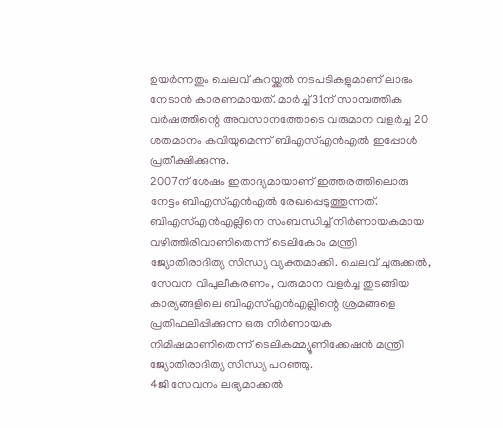ഉയര്‍ന്നതും ചെലവ് കുറയ്ക്കല്‍ നടപടികളുമാണ് ലാഭം നേടാന്‍ കാരണമായത്. മാര്‍ച്ച് 31ന് സാമ്പത്തിക വര്‍ഷത്തിന്റെ അവസാനത്തോടെ വരുമാന വളര്‍ച്ച 20 ശതമാനം കവിയുമെന്ന് ബിഎസ്എന്‍എല്‍ ഇപ്പോള്‍ പ്രതീക്ഷിക്കുന്നു.
2007ന് ശേഷം ഇതാദ്യമായാണ് ഇത്തരത്തിലൊരു നേട്ടം ബിഎസ്എന്‍എല്‍ രേഖപ്പെടുത്തുന്നത്. ബിഎസ്എന്‍എല്ലിനെ സംബന്ധിച്ച് നിര്‍ണായകമായ വഴിത്തിരിവാണിതെന്ന് ടെലികോം മന്ത്രി ജ്യോതിരാദിത്യ സിന്ധ്യ വ്യക്തമാക്കി. ചെലവ് ചുരുക്കല്‍, സേവന വിപുലീകരണം, വരുമാന വളര്‍ച്ച തുടങ്ങിയ കാര്യങ്ങളിലെ ബിഎസ്എന്‍എല്ലിന്റെ ശ്രമങ്ങളെ പ്രതിഫലിപ്പിക്കുന്ന ഒരു നിര്‍ണായക നിമിഷമാണിതെന്ന് ടെലികമ്മ്യൂണിക്കേഷന്‍ മന്ത്രി ജ്യോതിരാദിത്യ സിന്ധ്യ പറഞ്ഞു.
4ജി സേവനം ലഭ്യമാക്കല്‍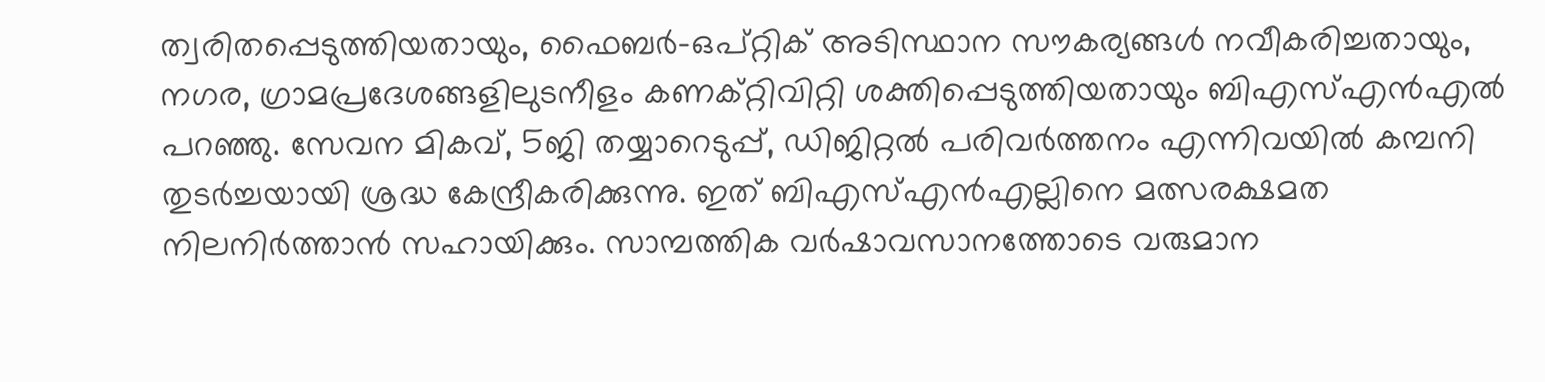ത്വരിതപ്പെടുത്തിയതായും, ഫൈബര്‍-ഒപ്റ്റിക് അടിസ്ഥാന സൗകര്യങ്ങള്‍ നവീകരിച്ചതായും, നഗര, ഗ്രാമപ്രദേശങ്ങളിലുടനീളം കണക്റ്റിവിറ്റി ശക്തിപ്പെടുത്തിയതായും ബിഎസ്എന്‍എല്‍ പറഞ്ഞു. സേവന മികവ്, 5ജി തയ്യാറെടുപ്പ്, ഡിജിറ്റല്‍ പരിവര്‍ത്തനം എന്നിവയില്‍ കമ്പനി തുടര്‍ച്ചയായി ശ്രദ്ധ കേന്ദ്രീകരിക്കുന്നു. ഇത് ബിഎസ്എന്‍എല്ലിനെ മത്സരക്ഷമത നിലനിര്‍ത്താന്‍ സഹായിക്കും. സാമ്പത്തിക വര്‍ഷാവസാനത്തോടെ വരുമാന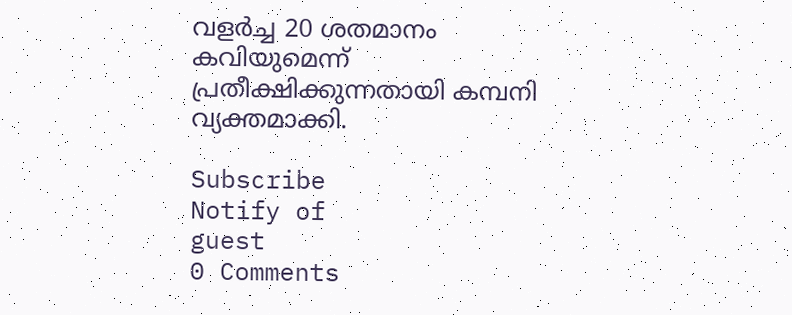വളര്‍ച്ച 20 ശതമാനം കവിയുമെന്ന് പ്രതീക്ഷിക്കുന്നതായി കമ്പനി വ്യക്തമാക്കി.

Subscribe
Notify of
guest
0 Comments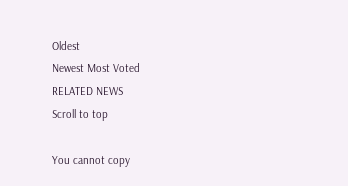Oldest
Newest Most Voted
RELATED NEWS
Scroll to top

You cannot copy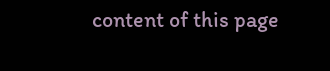content of this page